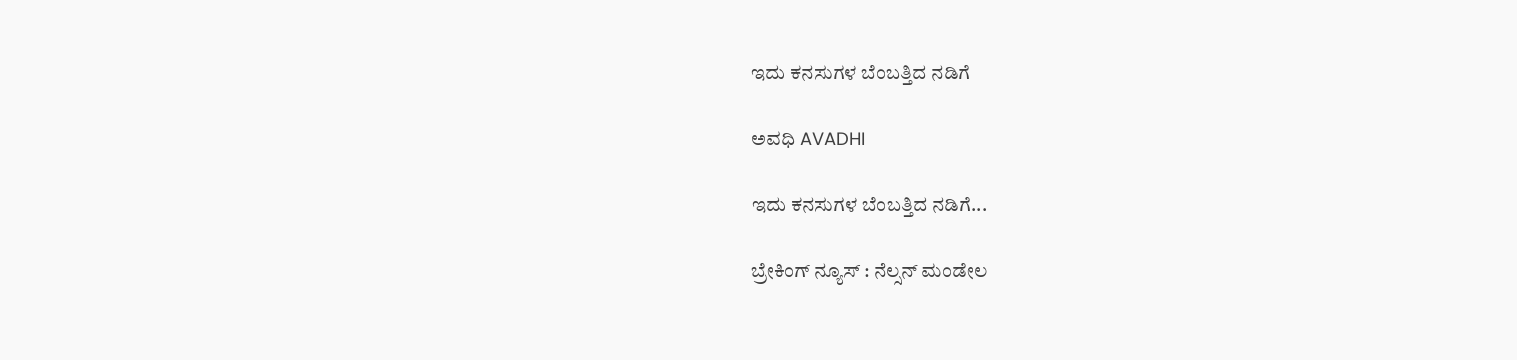ಇದು ಕನಸುಗಳ ಬೆಂಬತ್ತಿದ ನಡಿಗೆ‍

ಅವಧಿ AVADHI

ಇದು ಕನಸುಗಳ ಬೆಂಬತ್ತಿದ ನಡಿಗೆ...

ಬ್ರೇಕಿಂಗ್ ನ್ಯೂಸ್ : ನೆಲ್ಸನ್ ಮಂಡೇಲ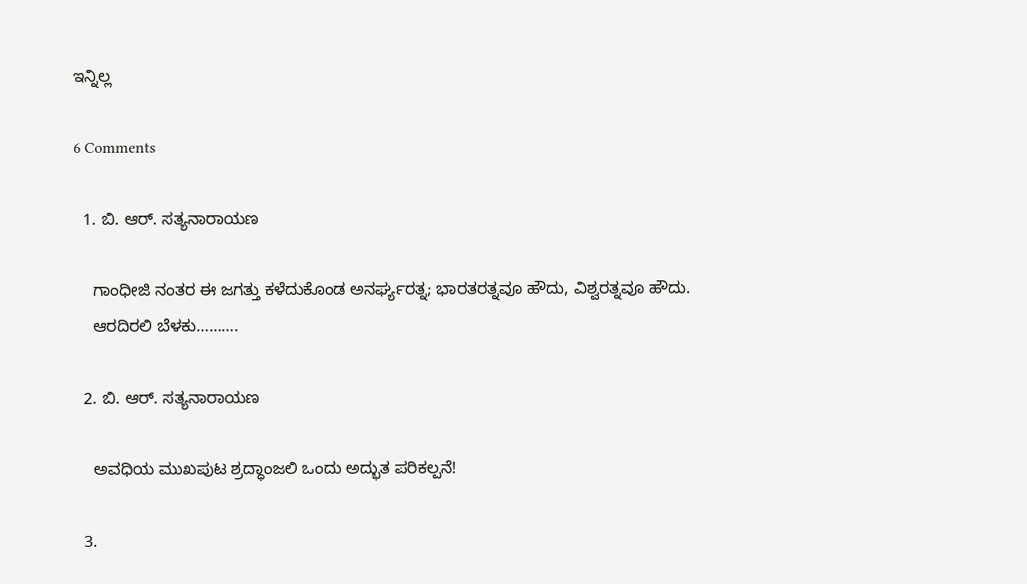ಇನ್ನಿಲ್ಲ

6 Comments

  1. ಬಿ. ಆರ್. ಸತ್ಯನಾರಾಯಣ

    ಗಾಂಧೀಜಿ ನಂತರ ಈ ಜಗತ್ತು ಕಳೆದುಕೊಂಡ ಅನರ್ಘ್ಯರತ್ನ; ಭಾರತರತ್ನವೂ ಹೌದು, ವಿಶ್ವರತ್ನವೂ ಹೌದು.
    ಆರದಿರಲಿ ಬೆಳಕು……….

  2. ಬಿ. ಆರ್. ಸತ್ಯನಾರಾಯಣ

    ಅವಧಿಯ ಮುಖಪುಟ ಶ್ರದ್ಧಾಂಜಲಿ ಒಂದು ಅದ್ಭುತ ಪರಿಕಲ್ಪನೆ!

  3.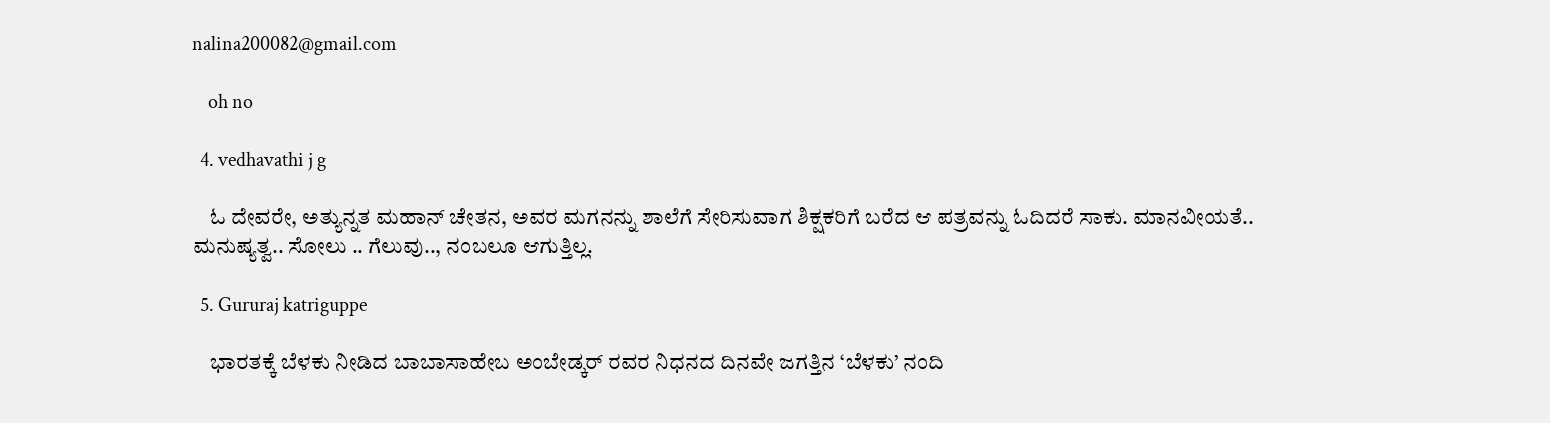nalina200082@gmail.com

    oh no

  4. vedhavathi j g

    ಓ ದೇವರೇ, ಅತ್ಯುನ್ನತ ಮಹಾನ್ ಚೇತನ, ಅವರ ಮಗನನ್ನು ಶಾಲೆಗೆ ಸೇರಿಸುವಾಗ ಶಿಕ್ಷಕರಿಗೆ ಬರೆದ ಆ ಪತ್ರವನ್ನು ಓದಿದರೆ ಸಾಕು. ಮಾನವೀಯತೆ.. ಮನುಷ್ಯತ್ವ.. ಸೋಲು .. ಗೆಲುವು.., ನಂಬಲೂ ಆಗುತ್ತಿಲ್ಲ.

  5. Gururaj katriguppe

    ಭಾರತಕ್ಕೆ ಬೆಳಕು ನೀಡಿದ ಬಾಬಾಸಾಹೇಬ ಅಂಬೇಡ್ಕರ್ ರವರ ನಿಧನದ ದಿನವೇ ಜಗತ್ತಿನ ‘ಬೆಳಕು’ ನಂದಿ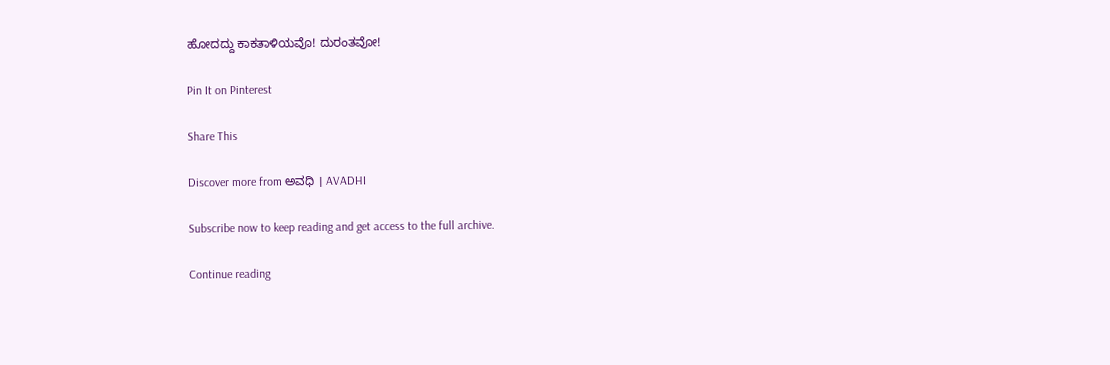ಹೋದದ್ದು ಕಾಕತಾಳಿಯವೊ! ದುರಂತವೋ!

Pin It on Pinterest

Share This

Discover more from ಅವಧಿ । AVADHI

Subscribe now to keep reading and get access to the full archive.

Continue reading